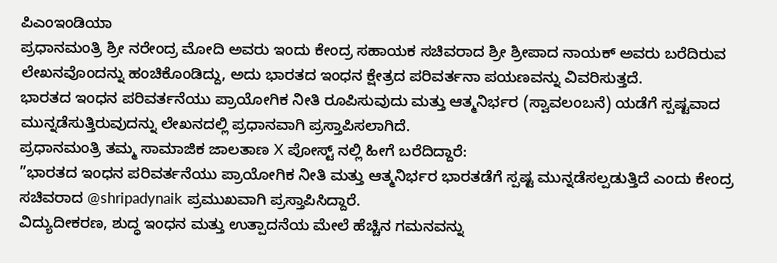ಪಿಎಂಇಂಡಿಯಾ
ಪ್ರಧಾನಮಂತ್ರಿ ಶ್ರೀ ನರೇಂದ್ರ ಮೋದಿ ಅವರು ಇಂದು ಕೇಂದ್ರ ಸಹಾಯಕ ಸಚಿವರಾದ ಶ್ರೀ ಶ್ರೀಪಾದ ನಾಯಕ್ ಅವರು ಬರೆದಿರುವ ಲೇಖನವೊಂದನ್ನು ಹಂಚಿಕೊಂಡಿದ್ದು, ಅದು ಭಾರತದ ಇಂಧನ ಕ್ಷೇತ್ರದ ಪರಿವರ್ತನಾ ಪಯಣವನ್ನು ವಿವರಿಸುತ್ತದೆ.
ಭಾರತದ ಇಂಧನ ಪರಿವರ್ತನೆಯು ಪ್ರಾಯೋಗಿಕ ನೀತಿ ರೂಪಿಸುವುದು ಮತ್ತು ಆತ್ಮನಿರ್ಭರ (ಸ್ವಾವಲಂಬನೆ) ಯಡೆಗೆ ಸ್ಪಷ್ಟವಾದ ಮುನ್ನಡೆಸುತ್ತಿರುವುದನ್ನು ಲೇಖನದಲ್ಲಿ ಪ್ರಧಾನವಾಗಿ ಪ್ರಸ್ತಾಪಿಸಲಾಗಿದೆ.
ಪ್ರಧಾನಮಂತ್ರಿ ತಮ್ಮ ಸಾಮಾಜಿಕ ಜಾಲತಾಣ X ಪೋಸ್ಟ್ ನಲ್ಲಿ ಹೀಗೆ ಬರೆದಿದ್ದಾರೆ:
”ಭಾರತದ ಇಂಧನ ಪರಿವರ್ತನೆಯು ಪ್ರಾಯೋಗಿಕ ನೀತಿ ಮತ್ತು ಆತ್ಮನಿರ್ಭರ ಭಾರತಡೆಗೆ ಸ್ಪಷ್ಟ ಮುನ್ನಡೆಸಲ್ಪಡುತ್ತಿದೆ ಎಂದು ಕೇಂದ್ರ ಸಚಿವರಾದ @shripadynaik ಪ್ರಮುಖವಾಗಿ ಪ್ರಸ್ತಾಪಿಸಿದ್ದಾರೆ.
ವಿದ್ಯುದೀಕರಣ, ಶುದ್ಧ ಇಂಧನ ಮತ್ತು ಉತ್ಪಾದನೆಯ ಮೇಲೆ ಹೆಚ್ಚಿನ ಗಮನವನ್ನು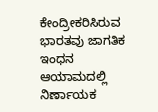ಕೇಂದ್ರೀಕರಿಸಿರುವ ಭಾರತವು ಜಾಗತಿಕ ಇಂಧನ ಆಯಾಮದಲ್ಲಿ ನಿರ್ಣಾಯಕ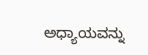ಅಧ್ಯಾಯವನ್ನು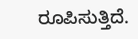ರೂಪಿಸುತ್ತಿದೆ.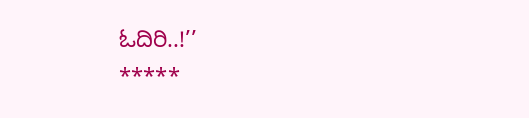ಓದಿರಿ..!’’
*****